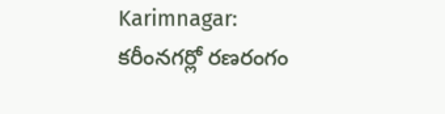Karimnagar: కరీంనగర్లో రణరంగం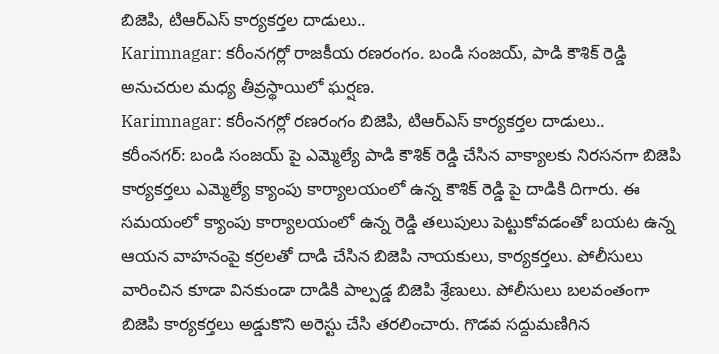బిజెపి, టిఆర్ఎస్ కార్యకర్తల దాడులు..
Karimnagar: కరీంనగర్లో రాజకీయ రణరంగం. బండి సంజయ్, పాడి కౌశిక్ రెడ్డి అనుచరుల మధ్య తీవ్రస్థాయిలో ఘర్షణ.
Karimnagar: కరీంనగర్లో రణరంగం బిజెపి, టిఆర్ఎస్ కార్యకర్తల దాడులు..
కరీంనగర్: బండి సంజయ్ పై ఎమ్మెల్యే పాడి కౌశిక్ రెడ్డి చేసిన వాక్యాలకు నిరసనగా బిజెపి కార్యకర్తలు ఎమ్మెల్యే క్యాంపు కార్యాలయంలో ఉన్న కౌశిక్ రెడ్డి పై దాడికి దిగారు. ఈ సమయంలో క్యాంపు కార్యాలయంలో ఉన్న రెడ్డి తలుపులు పెట్టుకోవడంతో బయట ఉన్న ఆయన వాహనంపై కర్రలతో దాడి చేసిన బిజెపి నాయకులు, కార్యకర్తలు. పోలీసులు వారించిన కూడా వినకుండా దాడికి పాల్పడ్డ బిజెపి శ్రేణులు. పోలీసులు బలవంతంగా బిజెపి కార్యకర్తలు అడ్డుకొని అరెస్టు చేసి తరలించారు. గొడవ సద్దుమణిగిన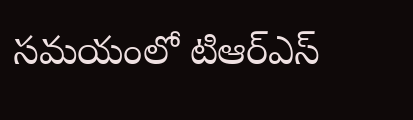సమయంలో టిఆర్ఎస్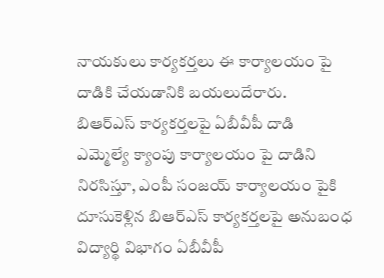నాయకులు కార్యకర్తలు ఈ కార్యాలయం పై దాడికి చేయడానికి బయలుదేరారు.
బిఆర్ఎస్ కార్యకర్తలపై ఏబీవీపీ దాడి
ఎమ్మెల్యే క్యాంపు కార్యాలయం పై దాడిని నిరసిస్తూ, ఎంపీ సంజయ్ కార్యాలయం పైకి దూసుకెళ్లిన బిఆర్ఎస్ కార్యకర్తలపై అనుబంధ విద్యార్థి విభాగం ఏబీవీపీ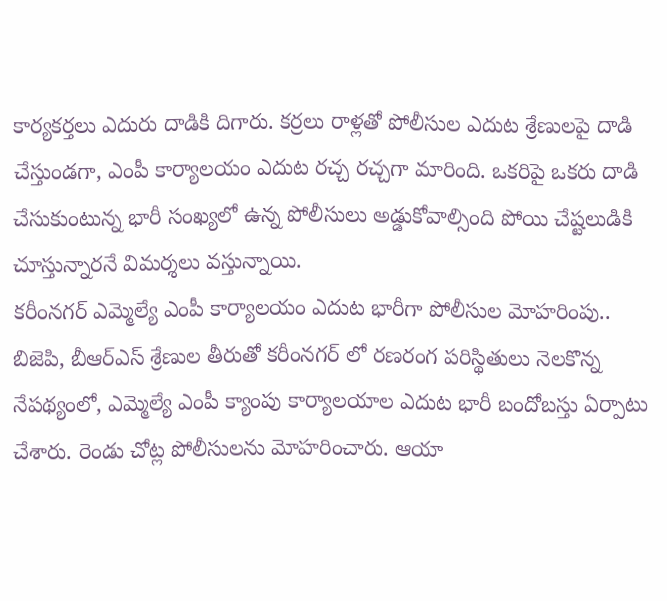కార్యకర్తలు ఎదురు దాడికి దిగారు. కర్రలు రాళ్లతో పోలీసుల ఎదుట శ్రేణులపై దాడి చేస్తుండగా, ఎంపీ కార్యాలయం ఎదుట రచ్చ రచ్చగా మారింది. ఒకరిపై ఒకరు దాడి చేసుకుంటున్న భారీ సంఖ్యలో ఉన్న పోలీసులు అడ్డుకోవాల్సింది పోయి చేష్టలుడికి చూస్తున్నారనే విమర్శలు వస్తున్నాయి.
కరీంనగర్ ఎమ్మెల్యే ఎంపీ కార్యాలయం ఎదుట భారీగా పోలీసుల మోహరింపు..
బిజెపి, బీఆర్ఎస్ శ్రేణుల తీరుతో కరీంనగర్ లో రణరంగ పరిస్థితులు నెలకొన్న నేపథ్యంలో, ఎమ్మెల్యే ఎంపీ క్యాంపు కార్యాలయాల ఎదుట భారీ బందోబస్తు ఏర్పాటు చేశారు. రెండు చోట్ల పోలీసులను మోహరించారు. ఆయా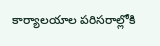కార్యాలయాల పరిసరాల్లోకి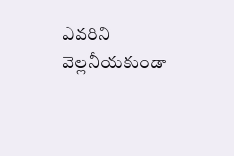ఎవరిని వెల్లనీయకుండా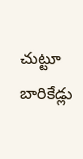చుట్టూ బారికేడ్లు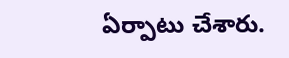ఏర్పాటు చేశారు.